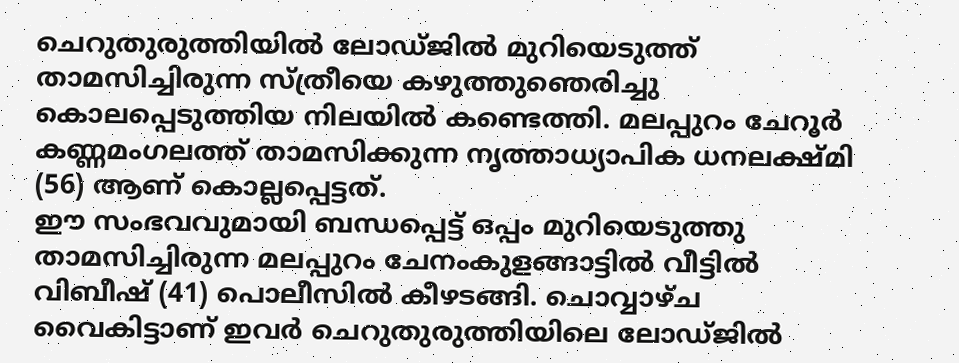ചെറുതുരുത്തിയിൽ ലോഡ്ജിൽ മുറിയെടുത്ത് താമസിച്ചിരുന്ന സ്ത്രീയെ കഴുത്തുഞെരിച്ചു കൊലപ്പെടുത്തിയ നിലയിൽ കണ്ടെത്തി. മലപ്പുറം ചേറൂർ കണ്ണമംഗലത്ത് താമസിക്കുന്ന നൃത്താധ്യാപിക ധനലക്ഷ്മി (56) ആണ് കൊല്ലപ്പെട്ടത്.
ഈ സംഭവവുമായി ബന്ധപ്പെട്ട് ഒപ്പം മുറിയെടുത്തു താമസിച്ചിരുന്ന മലപ്പുറം ചേനംകുളങ്ങാട്ടിൽ വീട്ടിൽ വിബീഷ് (41) പൊലീസിൽ കീഴടങ്ങി. ചൊവ്വാഴ്ച വൈകിട്ടാണ് ഇവർ ചെറുതുരുത്തിയിലെ ലോഡ്ജിൽ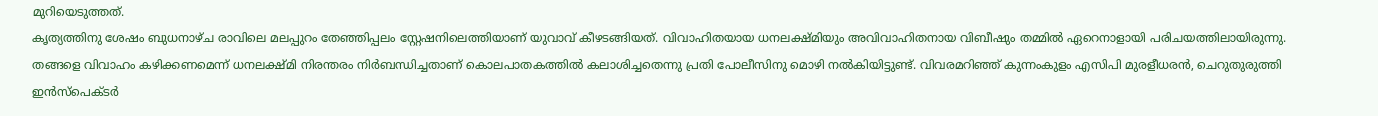മുറിയെടുത്തത്.
കൃത്യത്തിനു ശേഷം ബുധനാഴ്ച രാവിലെ മലപ്പുറം തേഞ്ഞിപ്പലം സ്റ്റേഷനിലെത്തിയാണ് യുവാവ് കീഴടങ്ങിയത്. വിവാഹിതയായ ധനലക്ഷ്മിയും അവിവാഹിതനായ വിബീഷും തമ്മിൽ ഏറെനാളായി പരിചയത്തിലായിരുന്നു.
തങ്ങളെ വിവാഹം കഴിക്കണമെന്ന് ധനലക്ഷ്മി നിരന്തരം നിർബന്ധിച്ചതാണ് കൊലപാതകത്തിൽ കലാശിച്ചതെന്നു പ്രതി പോലീസിനു മൊഴി നൽകിയിട്ടുണ്ട്. വിവരമറിഞ്ഞ് കുന്നംകുളം എസിപി മുരളീധരൻ, ചെറുതുരുത്തി ഇൻസ്പെക്ടർ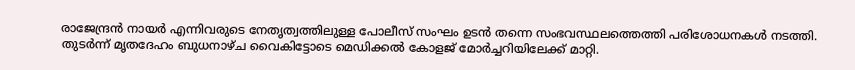രാജേന്ദ്രൻ നായർ എന്നിവരുടെ നേതൃത്വത്തിലുള്ള പോലീസ് സംഘം ഉടൻ തന്നെ സംഭവസ്ഥലത്തെത്തി പരിശോധനകൾ നടത്തി.
തുടർന്ന് മൃതദേഹം ബുധനാഴ്ച വൈകിട്ടോടെ മെഡിക്കൽ കോളജ് മോർച്ചറിയിലേക്ക് മാറ്റി.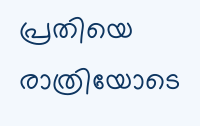പ്രതിയെ രാത്രിയോടെ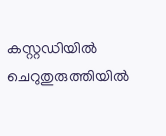കസ്റ്റഡിയിൽ ചെറുതുരുത്തിയിൽ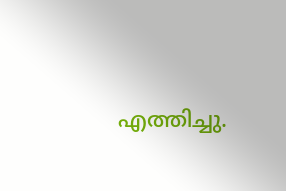എത്തിച്ചു.